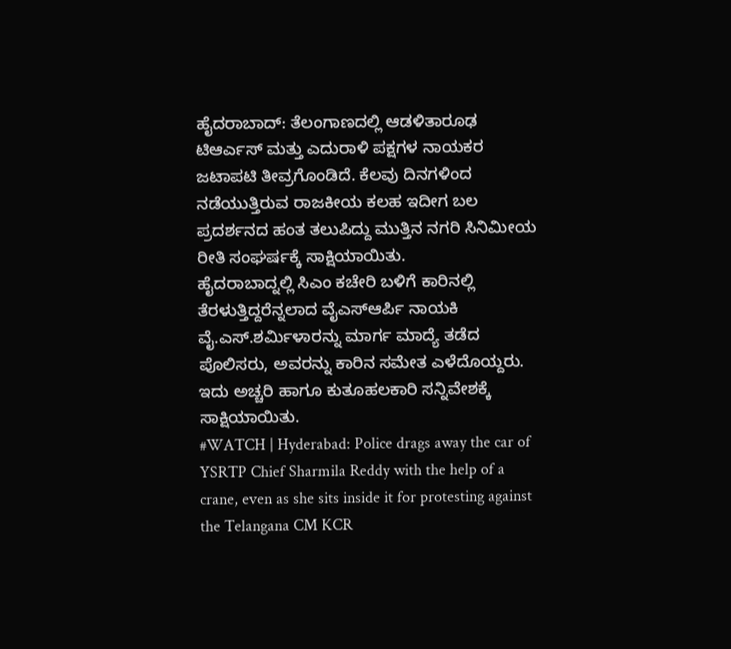ಹೈದರಾಬಾದ್: ತೆಲಂಗಾಣದಲ್ಲಿ ಆಡಳಿತಾರೂಢ ಟಿಆರ್ಎಸ್ ಮತ್ತು ಎದುರಾಳಿ ಪಕ್ಷಗಳ ನಾಯಕರ ಜಟಾಪಟಿ ತೀವ್ರಗೊಂಡಿದೆ. ಕೆಲವು ದಿನಗಳಿಂದ ನಡೆಯುತ್ತಿರುವ ರಾಜಕೀಯ ಕಲಹ ಇದೀಗ ಬಲ ಪ್ರದರ್ಶನದ ಹಂತ ತಲುಪಿದ್ದು ಮುತ್ತಿನ ನಗರಿ ಸಿನಿಮೀಯ ರೀತಿ ಸಂಘರ್ಷಕ್ಕೆ ಸಾಕ್ಷಿಯಾಯಿತು.
ಹೈದರಾಬಾದ್ನಲ್ಲಿ ಸಿಎಂ ಕಚೇರಿ ಬಳಿಗೆ ಕಾರಿನಲ್ಲಿ ತೆರಳುತ್ತಿದ್ದರೆನ್ನಲಾದ ವೈಎಸ್ಆರ್ಪಿ ನಾಯಕಿ ವೈ.ಎಸ್.ಶರ್ಮಿಳಾರನ್ನು ಮಾರ್ಗ ಮಾದ್ಯೆ ತಡೆದ ಪೊಲಿಸರು, ಅವರನ್ನು ಕಾರಿನ ಸಮೇತ ಎಳೆದೊಯ್ದರು. ಇದು ಅಚ್ಚರಿ ಹಾಗೂ ಕುತೂಹಲಕಾರಿ ಸನ್ನಿವೇಶಕ್ಕೆ ಸಾಕ್ಷಿಯಾಯಿತು.
#WATCH | Hyderabad: Police drags away the car of YSRTP Chief Sharmila Reddy with the help of a crane, even as she sits inside it for protesting against the Telangana CM KCR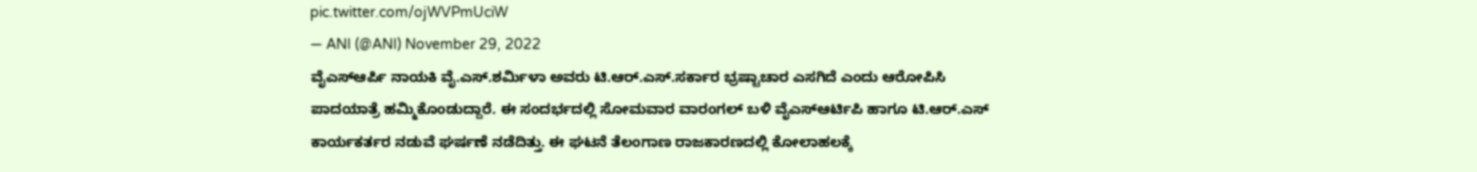pic.twitter.com/ojWVPmUciW
— ANI (@ANI) November 29, 2022
ವೈಎಸ್ಆರ್ಪಿ ನಾಯಕಿ ವೈ.ಎಸ್.ಶರ್ಮಿಳಾ ಅವರು ಟಿ.ಆರ್.ಎಸ್.ಸರ್ಕಾರ ಭ್ರಷ್ಟಾಚಾರ ಎಸಗಿದೆ ಎಂದು ಆರೋಪಿಸಿ ಪಾದಯಾತ್ರೆ ಹಮ್ಮಿಕೊಂಡುದ್ದಾರೆ. ಈ ಸಂದರ್ಭದಲ್ಲಿ ಸೋಮವಾರ ವಾರಂಗಲ್ ಬಳಿ ವೈಎಸ್ಆರ್ಟಿಪಿ ಹಾಗೂ ಟಿ.ಆರ್.ಎಸ್ ಕಾರ್ಯಕರ್ತರ ನಡುವೆ ಘರ್ಷಣೆ ನಡೆದಿತ್ತು. ಈ ಘಟನೆ ತೆಲಂಗಾಣ ರಾಜಕಾರಣದಲ್ಲಿ ಕೋಲಾಹಲಕ್ಕೆ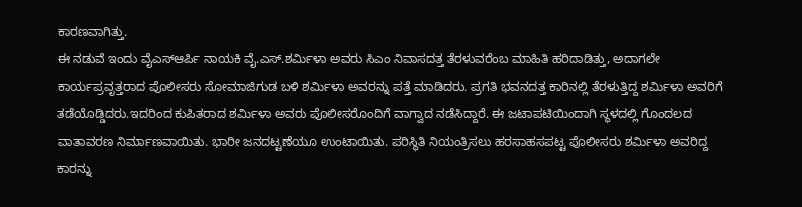ಕಾರಣವಾಗಿತ್ತು.
ಈ ನಡುವೆ ಇಂದು ವೈಎಸ್ಆರ್ಪಿ ನಾಯಕಿ ವೈ.ಎಸ್.ಶರ್ಮಿಳಾ ಅವರು ಸಿಎಂ ನಿವಾಸದತ್ತ ತೆರಳುವರೆಂಬ ಮಾಹಿತಿ ಹರಿದಾಡಿತ್ತು, ಅದಾಗಲೇ ಕಾರ್ಯಪ್ರವೃತ್ತರಾದ ಪೊಲೀಸರು ಸೋಮಾಜಿಗುಡ ಬಳಿ ಶರ್ಮಿಳಾ ಅವರನ್ನು ಪತ್ತೆ ಮಾಡಿದರು. ಪ್ರಗತಿ ಭವನದತ್ತ ಕಾರಿನಲ್ಲಿ ತೆರಳುತ್ತಿದ್ದ ಶರ್ಮಿಳಾ ಅವರಿಗೆ ತಡೆಯೊಡ್ಡಿದರು.ಇದರಿಂದ ಕುಪಿತರಾದ ಶರ್ಮಿಳಾ ಅವರು ಪೊಲೀಸರೊಂದಿಗೆ ವಾಗ್ವಾದ ನಡೆಸಿದ್ದಾರೆ. ಈ ಜಟಾಪಟಿಯಿಂದಾಗಿ ಸ್ಥಳದಲ್ಲಿ ಗೊಂದಲದ ವಾತಾವರಣ ನಿರ್ಮಾಣವಾಯಿತು. ಭಾರೀ ಜನದಟ್ಟಣೆಯೂ ಉಂಟಾಯಿತು. ಪರಿಸ್ಥಿತಿ ನಿಯಂತ್ರಿಸಲು ಹರಸಾಹಸಪಟ್ಟ ಪೊಲೀಸರು ಶರ್ಮಿಳಾ ಅವರಿದ್ದ ಕಾರನ್ನು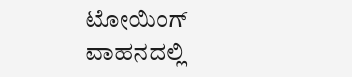ಟೋಯಿಂಗ್ ವಾಹನದಲ್ಲಿ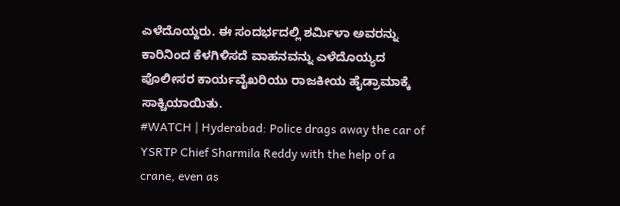ಎಳೆದೊಯ್ದರು. ಈ ಸಂದರ್ಭದಲ್ಲಿ ಶರ್ಮಿಳಾ ಅವರನ್ನು ಕಾರಿನಿಂದ ಕೆಳಗಿಳಿಸದೆ ವಾಹನವನ್ನು ಎಳೆದೊಯ್ಯದ ಪೊಲೀಸರ ಕಾರ್ಯವೈಖರಿಯು ರಾಜಕೀಯ ಹೈಡ್ರಾಮಾಕ್ಕೆ ಸಾಕ್ಚಿಯಾಯಿತು.
#WATCH | Hyderabad: Police drags away the car of YSRTP Chief Sharmila Reddy with the help of a crane, even as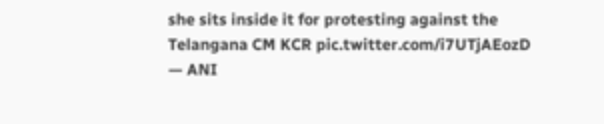she sits inside it for protesting against the Telangana CM KCR pic.twitter.com/i7UTjAEozD
— ANI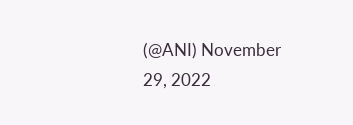(@ANI) November 29, 2022